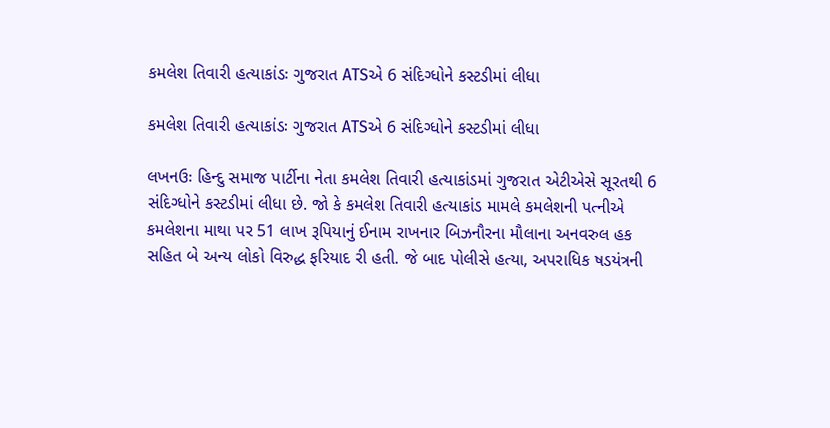કમલેશ તિવારી હત્યાકાંડઃ ગુજરાત ATSએ 6 સંદિગ્ધોને કસ્ટડીમાં લીધા

કમલેશ તિવારી હત્યાકાંડઃ ગુજરાત ATSએ 6 સંદિગ્ધોને કસ્ટડીમાં લીધા

લખનઉઃ હિન્દુ સમાજ પાર્ટીના નેતા કમલેશ તિવારી હત્યાકાંડમાં ગુજરાત એટીએસે સૂરતથી 6 સંદિગ્ધોને કસ્ટડીમાં લીધા છે. જો કે કમલેશ તિવારી હત્યાકાંડ મામલે કમલેશની પત્નીએ કમલેશના માથા પર 51 લાખ રૂપિયાનું ઈનામ રાખનાર બિઝનૌરના મૌલાના અનવરુલ હક સહિત બે અન્ય લોકો વિરુદ્ધ ફરિયાદ રી હતી. જે બાદ પોલીસે હત્યા, અપરાધિક ષડયંત્રની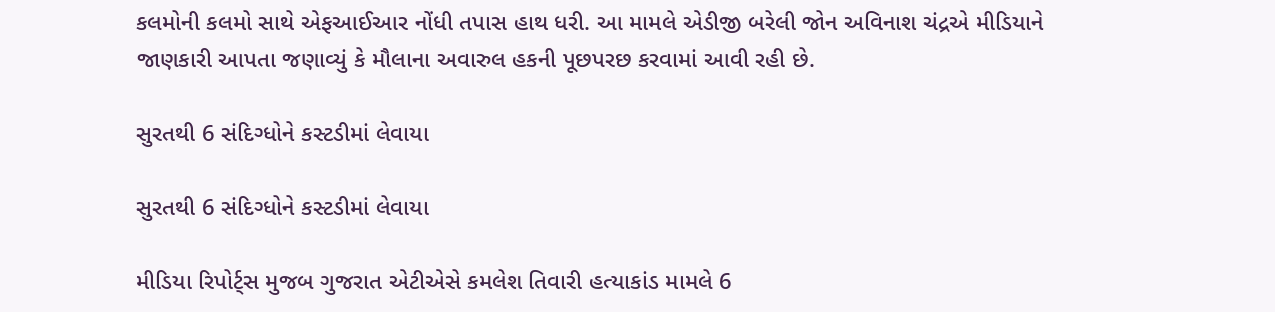કલમોની કલમો સાથે એફઆઈઆર નોંધી તપાસ હાથ ધરી. આ મામલે એડીજી બરેલી જોન અવિનાશ ચંદ્રએ મીડિયાને જાણકારી આપતા જણાવ્યું કે મૌલાના અવારુલ હકની પૂછપરછ કરવામાં આવી રહી છે.

સુરતથી 6 સંદિગ્ધોને કસ્ટડીમાં લેવાયા

સુરતથી 6 સંદિગ્ધોને કસ્ટડીમાં લેવાયા

મીડિયા રિપોર્ટ્સ મુજબ ગુજરાત એટીએસે કમલેશ તિવારી હત્યાકાંડ મામલે 6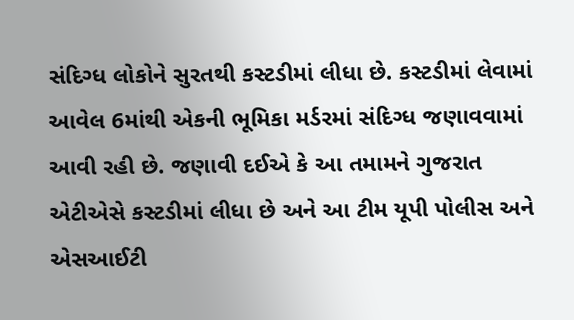સંદિગ્ધ લોકોને સુરતથી કસ્ટડીમાં લીધા છે. કસ્ટડીમાં લેવામાં આવેલ 6માંથી એકની ભૂમિકા મર્ડરમાં સંદિગ્ધ જણાવવામાં આવી રહી છે. જણાવી દઈએ કે આ તમામને ગુજરાત એટીએસે કસ્ટડીમાં લીધા છે અને આ ટીમ યૂપી પોલીસ અને એસઆઈટી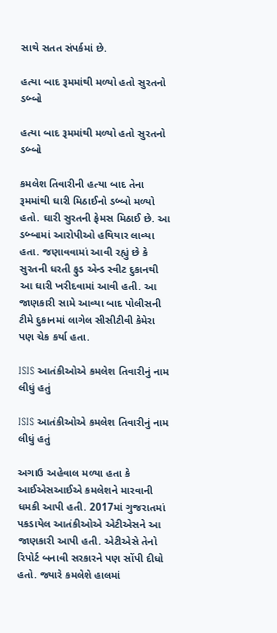સાથે સતત સંપર્કમાં છે.

હત્યા બાદ રૂમમાંથી મળ્યો હતો સુરતનો ડબ્બો

હત્યા બાદ રૂમમાંથી મળ્યો હતો સુરતનો ડબ્બો

કમલેશ તિવારીની હત્યા બાદ તેના રૂમમાંથી ઘારી મિઠાઈનો ડબ્બો મળ્યો હતો. ઘારી સુરતની ફેમસ મિઠાઈ છે. આ ડબ્બામાં આરોપીઓ હથિયાર લાવ્યા હતા. જણાવવામાં આવી રહ્યું છે કે સુરતની ધરતી ફુડ એન્ડ સ્વીટ દુકાનથી આ ઘારી ખરીદવામાં આવી હતી. આ જાણકારી સામે આવ્યા બાદ પોલીસની ટીમે દુકાનમાં લાગેલ સીસીટીવી કેમેરા પણ ચેક કર્યા હતા.

ISIS આતંકીઓએ કમલેશ તિવારીનું નામ લીધું હતું

ISIS આતંકીઓએ કમલેશ તિવારીનું નામ લીધું હતું

અગાઉ અહેવાલ મળ્યા હતા કે આઈએસઆઈએ કમલેશને મારવાની ધમકી આપી હતી. 2017માં ગુજરાતમાં પકડાયેલ આતંકીઓએ એટીએસને આ જાણકારી આપી હતી. એટીએસે તેનો રિપોર્ટ બનાવી સરકારને પણ સોંપી દીધો હતો. જ્યારે કમલેશે હાલમાં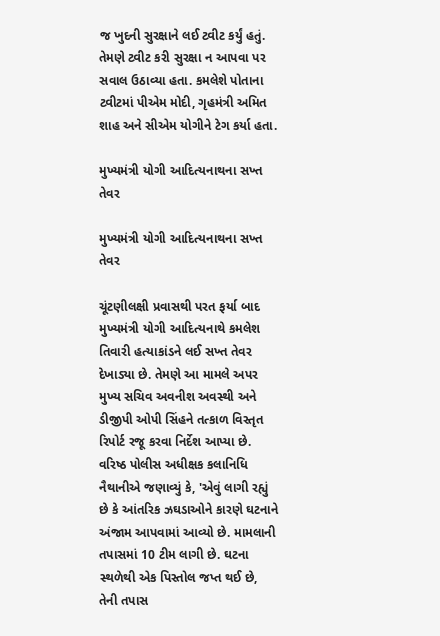જ ખુદની સુરક્ષાને લઈ ટ્વીટ કર્યું હતું. તેમણે ટ્વીટ કરી સુરક્ષા ન આપવા પર સવાલ ઉઠાવ્યા હતા. કમલેશે પોતાના ટ્વીટમાં પીએમ મોદી, ગૃહમંત્રી અમિત શાહ અને સીએમ યોગીને ટેગ કર્યા હતા.

મુખ્યમંત્રી યોગી આદિત્યનાથના સખ્ત તેવર

મુખ્યમંત્રી યોગી આદિત્યનાથના સખ્ત તેવર

ચૂંટણીલક્ષી પ્રવાસથી પરત ફર્યા બાદ મુખ્યમંત્રી યોગી આદિત્યનાથે કમલેશ તિવારી હત્યાકાંડને લઈ સખ્ત તેવર દેખાડ્યા છે. તેમણે આ મામલે અપર મુખ્ય સચિવ અવનીશ અવસ્થી અને ડીજીપી ઓપી સિંહને તત્કાળ વિસ્તૃત રિપોર્ટ રજૂ કરવા નિર્દેશ આપ્યા છે. વરિષ્ઠ પોલીસ અધીક્ષક કલાનિધિ નૈથાનીએ જણાવ્યું કે, 'એવું લાગી રહ્યું છે કે આંતરિક ઝઘડાઓને કારણે ઘટનાને અંજામ આપવામાં આવ્યો છે. મામલાની તપાસમાં 10 ટીમ લાગી છે. ઘટના સ્થળેથી એક પિસ્તોલ જપ્ત થઈ છે, તેની તપાસ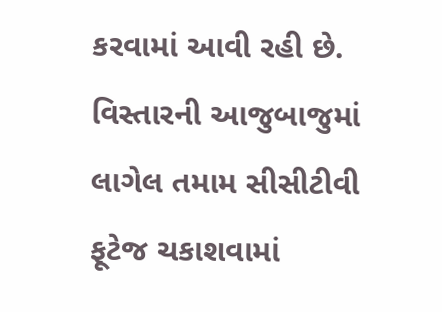કરવામાં આવી રહી છે. વિસ્તારની આજુબાજુમાં લાગેલ તમામ સીસીટીવી ફૂટેજ ચકાશવામાં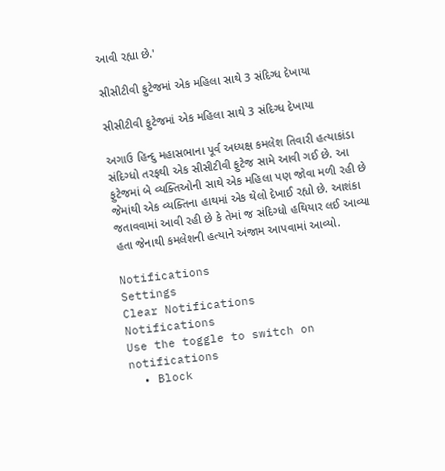આવી રહ્યા છે.'

સીસીટીવી ફુટેજમાં એક મહિલા સાથે 3 સંદિગ્ધ દેખાયા

સીસીટીવી ફુટેજમાં એક મહિલા સાથે 3 સંદિગ્ધ દેખાયા

અગાઉ હિન્દુ મહાસભાના પૂર્વ અધ્યક્ષ કમલેશ તિવારી હત્યાકાંડા સંદિગ્ધો તરફથી એક સીસીટીવી ફુટેજ સામે આવી ગઈ છે. આ ફુટેજમાં બે વ્યક્તિઓની સાથે એક મહિલા પણ જોવા મળી રહી છે જેમાંથી એક વ્યક્તિના હાથમાં એક થેલો દેખાઈ રહ્યો છે. આશંકા જતાવવામાં આવી રહી છે કે તેમાં જ સંદિગ્ધો હથિયાર લઈ આવ્યા હતા જેનાથી કમલેશની હત્યાને અંજામ આપવામાં આવ્યો.

Notifications
Settings
Clear Notifications
Notifications
Use the toggle to switch on notifications
  • Block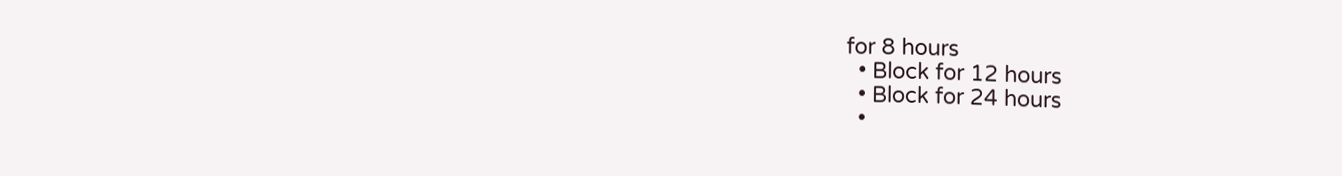for 8 hours
  • Block for 12 hours
  • Block for 24 hours
  •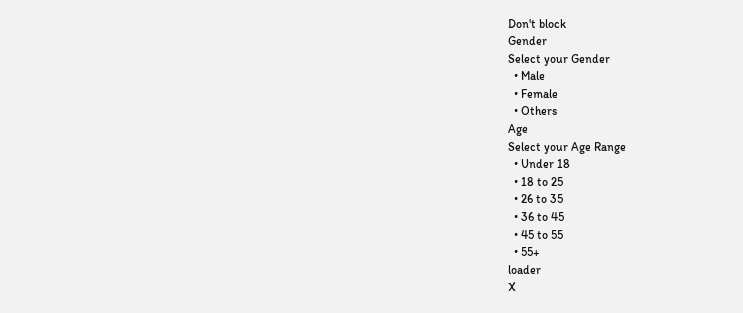Don't block
Gender
Select your Gender
  • Male
  • Female
  • Others
Age
Select your Age Range
  • Under 18
  • 18 to 25
  • 26 to 35
  • 36 to 45
  • 45 to 55
  • 55+
loader
X